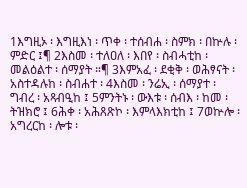1እግዚኦ ፡ እግዚእነ ፡ ጥቀ ፡ ተሰብሐ ፡ ስምክ ፡ በኵሉ ፡ ምድር ፤¶ 2እስመ ፡ ተለዐለ ፡ እበየ ፡ ስብሓቲከ ፡ መልዕልተ ፡ ሰማያት ።¶ 3እምአፈ ፡ ደቂቅ ፡ ወሕፃናት ፡ አስተዳሉከ ፡ ስብሐተ ፡ 4እስመ ፡ ንሬኢ ፡ ሰማያተ ፡ ግብረ ፡ አጻብዒከ ፤ 5ምንትኑ ፡ ውእቱ ፡ ሰብእ ፡ ከመ ፡ ትዝክሮ ፤ 6ሕቀ ፡ አሕጸጽኮ ፡ እምላእክቲከ ፤ 7ወኵሎ ፡ አግረርከ ፡ ሎቱ ፡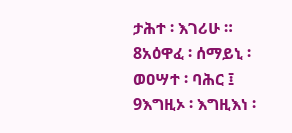ታሕተ ፡ እገሪሁ ። 8አዕዋፈ ፡ ሰማይኒ ፡ ወዐሣተ ፡ ባሕር ፤ 9እግዚኦ ፡ እግዚእነ ፡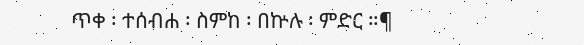ጥቀ ፡ ተሰብሐ ፡ ስምከ ፡ በኵሉ ፡ ምድር ።¶